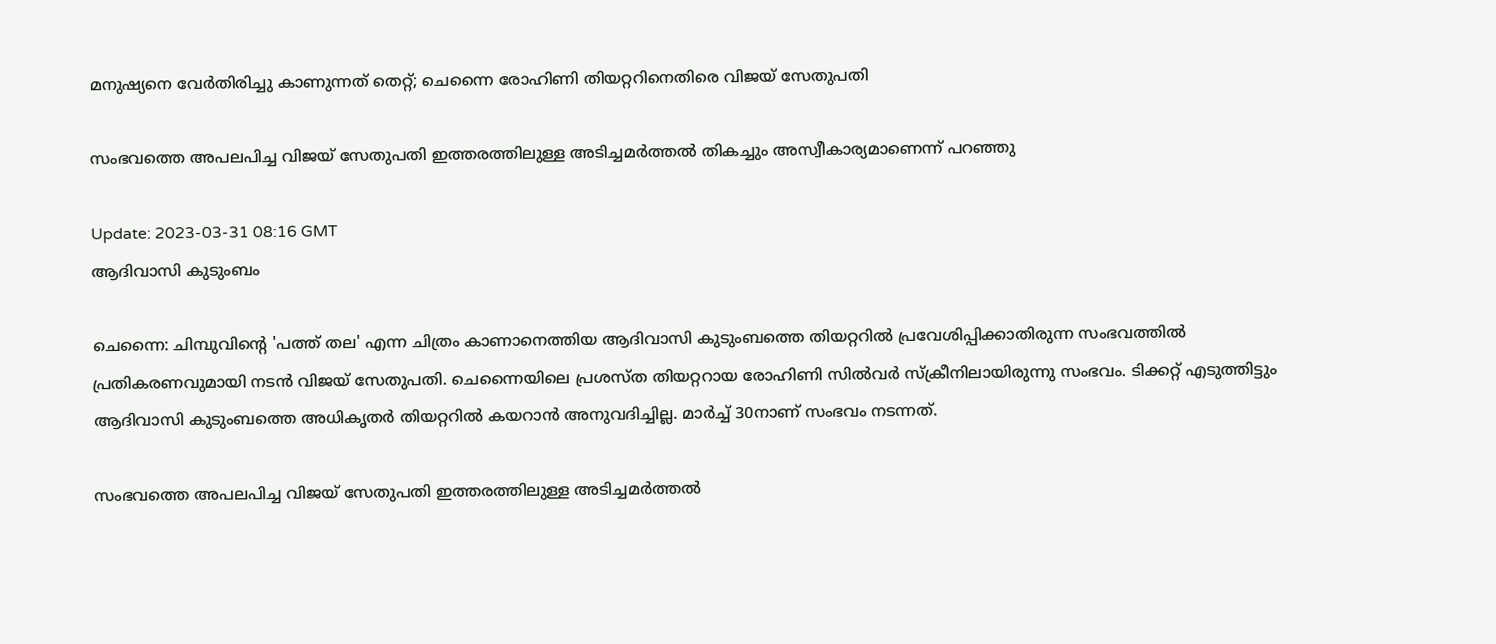മനുഷ്യനെ വേര്‍തിരിച്ചു കാണുന്നത് തെറ്റ്; ചെന്നൈ രോഹിണി തിയറ്ററിനെതിരെ വിജയ് സേതുപതി

സംഭവത്തെ അപലപിച്ച വിജയ് സേതുപതി ഇത്തരത്തിലുള്ള അടിച്ചമർത്തൽ തികച്ചും അസ്വീകാര്യമാണെന്ന് പറഞ്ഞു

Update: 2023-03-31 08:16 GMT
ആദിവാസി കുടുംബം

ചെന്നൈ: ചിമ്പുവിന്‍റെ 'പത്ത് തല' എന്ന ചിത്രം കാണാനെത്തിയ ആദിവാസി കുടുംബത്തെ തിയറ്ററില്‍ പ്രവേശിപ്പിക്കാതിരുന്ന സംഭവത്തില്‍ പ്രതികരണവുമായി നടന്‍ വിജയ് സേതുപതി. ചെന്നൈയിലെ പ്രശസ്ത തിയറ്ററായ രോഹിണി സില്‍വര്‍ സ്ക്രീനിലായിരുന്നു സംഭവം. ടിക്കറ്റ് എടുത്തിട്ടും ആദിവാസി കുടുംബത്തെ അധികൃതര്‍ തിയറ്ററില്‍ കയറാന്‍ അനുവദിച്ചില്ല. മാര്‍ച്ച് 30നാണ് സംഭവം നടന്നത്.

സംഭവത്തെ അപലപിച്ച വിജയ് സേതുപതി ഇത്തരത്തിലുള്ള അടിച്ചമർത്തൽ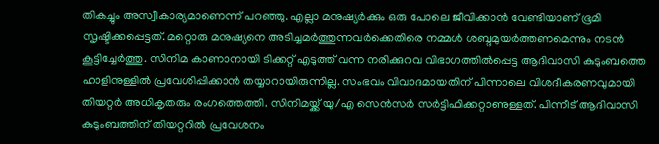തികച്ചും അസ്വീകാര്യമാണെന്ന് പറഞ്ഞു. എല്ലാ മനുഷ്യർക്കും ഒരു പോലെ ജീവിക്കാൻ വേണ്ടിയാണ് ഭൂമി സൃഷ്ടിക്കപ്പെട്ടത്. മറ്റൊരു മനുഷ്യനെ അടിച്ചമർത്തുന്നവർക്കെതിരെ നമ്മൾ ശബ്ദമുയര്‍ത്തണമെന്നും നടന്‍ കൂട്ടിച്ചേര്‍ത്തു. സിനിമ കാണാനായി ടിക്കറ്റ് എടുത്ത് വന്ന നരിക്കുറവ വിഭാഗത്തിൽപ്പെട്ട ആദിവാസി കുടുംബത്തെ ഹാളിനുള്ളിൽ പ്രവേശിപ്പിക്കാൻ തയ്യാറായിരുന്നില്ല. സംഭവം വിവാദമായതിന് പിന്നാലെ വിശദീകരണവുമായി തിയറ്റർ അധികൃതരും രംഗത്തെത്തി. സിനിമയ്ക്ക് യു/എ സെൻസർ സർട്ടിഫിക്കറ്റാണുള്ളത്. പിന്നീട് ആദിവാസി കുടുംബത്തിന് തിയറ്ററില്‍ പ്രവേശനം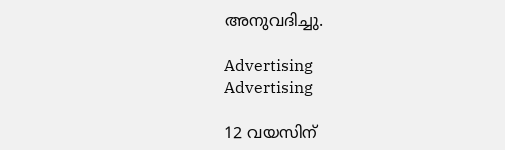അനുവദിച്ചു.

Advertising
Advertising

12 വയസിന്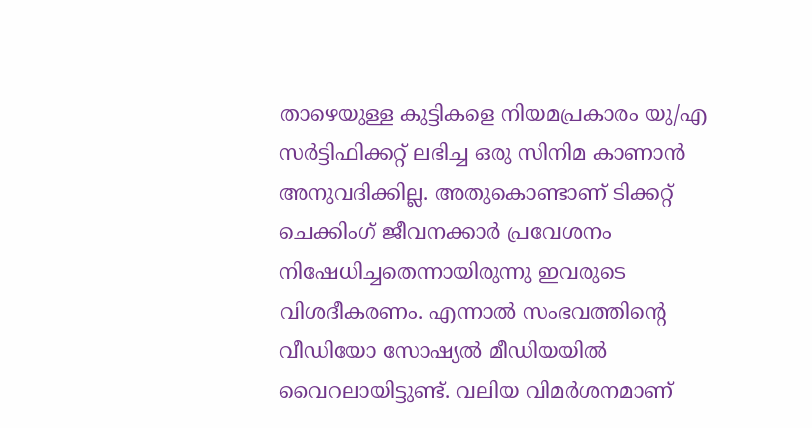താഴെയുള്ള കുട്ടികളെ നിയമപ്രകാരം യു/എ സർട്ടിഫിക്കറ്റ് ലഭിച്ച ഒരു സിനിമ കാണാൻ അനുവദിക്കില്ല. അതുകൊണ്ടാണ് ടിക്കറ്റ് ചെക്കിംഗ് ജീവനക്കാർ പ്രവേശനം നിഷേധിച്ചതെന്നായിരുന്നു ഇവരുടെ വിശദീകരണം. എന്നാൽ സംഭവത്തിന്‍റെ വീഡിയോ സോഷ്യൽ മീഡിയയിൽ വൈറലായിട്ടുണ്ട്. വലിയ വിമര്‍ശനമാണ്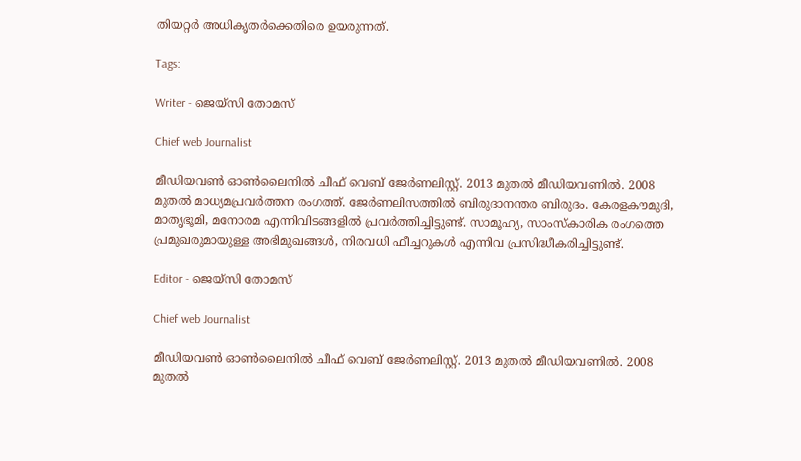തിയറ്റര്‍ അധികൃതര്‍ക്കെതിരെ ഉയരുന്നത്.

Tags:

Writer - ജെയ്സി തോമസ്

Chief web Journalist

മീഡിയവൺ ഓൺലൈനിൽ ചീഫ് വെബ് ജേർണലിസ്റ്റ്. 2013 മുതൽ മീഡിയവണിൽ. 2008 മുതൽ മാധ്യമപ്രവർത്തന രംഗത്ത്. ജേർണലിസത്തിൽ ബിരുദാനന്തര ബിരുദം. കേരളകൗമുദി, മാതൃഭൂമി, മനോരമ എന്നിവിടങ്ങളിൽ പ്രവർത്തിച്ചിട്ടുണ്ട്. സാമൂഹ്യ, സാംസ്‌കാരിക രംഗത്തെ പ്രമുഖരുമായുള്ള അഭിമുഖങ്ങൾ, നിരവധി ഫീച്ചറുകൾ എന്നിവ പ്രസിദ്ധീകരിച്ചിട്ടുണ്ട്.

Editor - ജെയ്സി തോമസ്

Chief web Journalist

മീഡിയവൺ ഓൺലൈനിൽ ചീഫ് വെബ് ജേർണലിസ്റ്റ്. 2013 മുതൽ മീഡിയവണിൽ. 2008 മുതൽ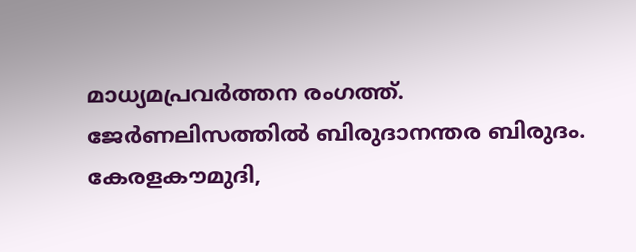മാധ്യമപ്രവർത്തന രംഗത്ത്. ജേർണലിസത്തിൽ ബിരുദാനന്തര ബിരുദം. കേരളകൗമുദി,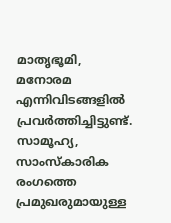മാതൃഭൂമി, മനോരമ എന്നിവിടങ്ങളിൽ പ്രവർത്തിച്ചിട്ടുണ്ട്. സാമൂഹ്യ, സാംസ്‌കാരിക രംഗത്തെ പ്രമുഖരുമായുള്ള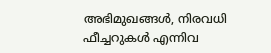അഭിമുഖങ്ങൾ, നിരവധി ഫീച്ചറുകൾ എന്നിവ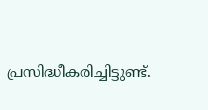പ്രസിദ്ധീകരിച്ചിട്ടുണ്ട്.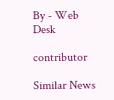By - Web Desk

contributor

Similar News